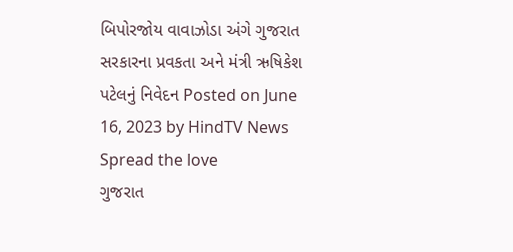બિપોરજોય વાવાઝોડા અંગે ગુજરાત સરકારના પ્રવકતા અને મંત્રી ઋષિકેશ પટેલનું નિવેદન Posted on June 16, 2023 by HindTV News Spread the love
ગુજરાત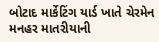બોટાદ માર્કેટિંગ યાર્ડ ખાતે ચેરમેન મનહર માતરીયાની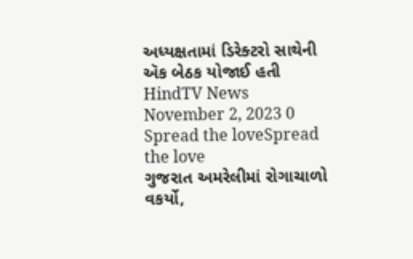અધ્યક્ષતામાં ડિરેક્ટરો સાથેની ઍક બેઠક યોજાઈ હતી HindTV News November 2, 2023 0 Spread the loveSpread the love
ગુજરાત અમરેલીમાં રોગાચાળો વકર્યો,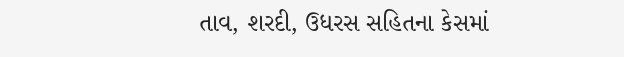તાવ, શરદી, ઉધરસ સહિતના કેસમાં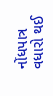નોંધપાત્ર વધારો થઈ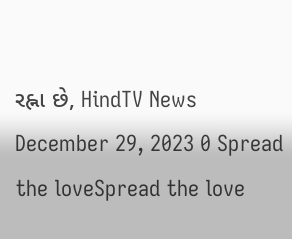રહ્ના છે, HindTV News December 29, 2023 0 Spread the loveSpread the love